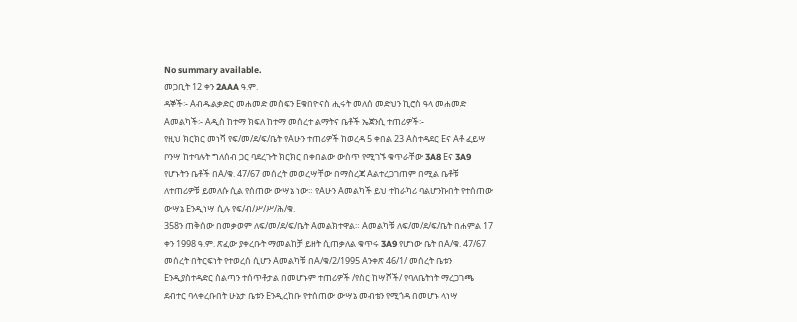No summary available.
መጋቢት 12 ቀን 2AAA ዓ.ም.
ዳኞች፡- Aብዱልቃድር መሐመድ መስፍን Eቁበዮናስ ሒሩት መለሰ መድህን ኪሮስ ዓላ መሐመድ Aመልካች፡- Aዲስ ከተማ ክፍለ ከተማ መሰረተ ልማትና ቤቶች ኤጀንሲ ተጠሪዎች፡-
የዚህ ክርክር መነሻ የፍ/መ/ደ/ፍ/ቤት የAሁን ተጠሪዎች ከወረዳ 5 ቀበል 23 Aስተዳደር Eና Aቶ ፈይሣ ቦንሣ ከተባሉት ግለሰብ ጋር ባደረጉት ክርክር በቀበልው ውስጥ የሚገኙ ቁጥራቸው 3A8 Eና 3A9 የሆኑትን ቤቶች በA/ቁ. 47/67 መሰረት መወረሣቸው በማስረጃ Aልተረጋገጠም በሚል ቤቶቹ ለተጠሪዎቹ ይመለሱ ሲል የሰጠው ውሣኔ ነው። የAሁን Aመልካች ይህ ተከራካሪ ባልሆንኩበት የተሰጠው ውሣኔ Eንዲነሣ ሲሉ የፍ/ብ/ሥ/ሥ/ሕ/ቁ.
358ን ጠቅሰው በመቃወም ለፍ/መ/ደ/ፍ/ቤት Aመልክተዋል። Aመልካቹ ለፍ/መ/ደ/ፍ/ቤት በሐምል 17 ቀን 1998 ዓ.ም. ጽፈው ያቀረቡት ማመልከቻ ይዘት ሲጠቃለል ቁጥሩ 3A9 የሆነው ቤት በA/ቁ. 47/67 መሰረት በትርፍነት የተወረሰ ሲሆን Aመልካቹ በA/ቁ/2/1995 Aንቀጽ 46/1/ መሰረት ቤቱን Eንዲያስተዳድር ስልጣን ተሰጥቶታል በመሆኑም ተጠሪዎች /የስር ከሣሾች/ የባለቤትነት ማረጋገጫ ደብተር ባላቀረቡበት ሁኔታ ቤቱን Eንዲረከቡ የተሰጠው ውሣኔ መብቴን የሚጎዳ በመሆኑ ላነሣ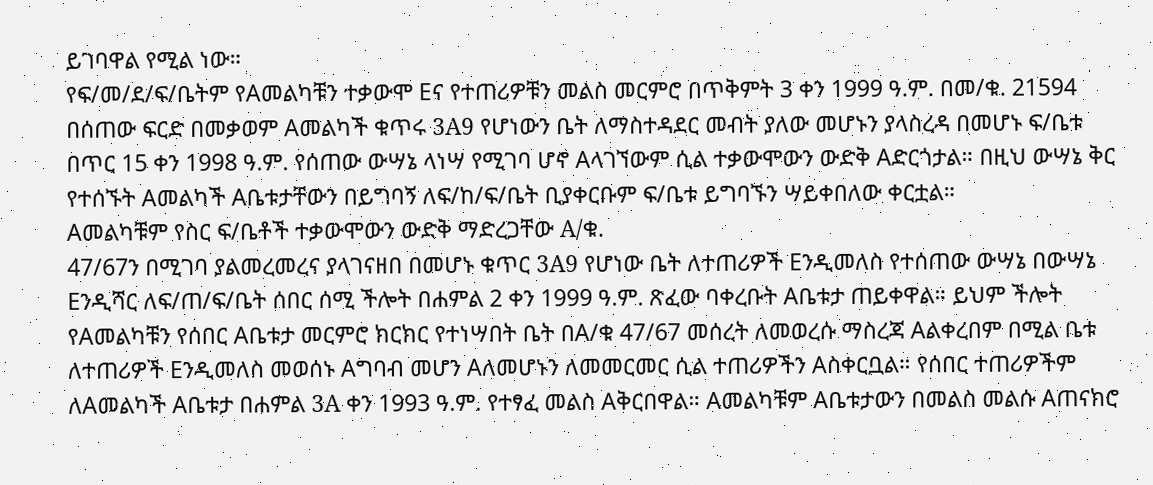ይገባዋል የሚል ነው።
የፍ/መ/ደ/ፍ/ቤትም የAመልካቹን ተቃውሞ Eና የተጠሪዎቹን መልስ መርምሮ በጥቅምት 3 ቀን 1999 ዓ.ም. በመ/ቁ. 21594 በሰጠው ፍርድ በመቃወም Aመልካች ቁጥሩ 3A9 የሆነውን ቤት ለማስተዳደር መብት ያለው መሆኑን ያላስረዳ በመሆኑ ፍ/ቤቱ በጥር 15 ቀን 1998 ዓ.ም. የሰጠው ውሣኔ ላነሣ የሚገባ ሆኖ Aላገኘውም ሲል ተቃውሞውን ውድቅ Aድርጎታል። በዚህ ውሣኔ ቅር የተሰኙት Aመልካች Aቤቱታቸውን በይግባኝ ለፍ/ከ/ፍ/ቤት ቢያቀርቡም ፍ/ቤቱ ይግባኙን ሣይቀበለው ቀርቷል።
Aመልካቹም የስር ፍ/ቤቶች ተቃውሞውን ውድቅ ማድረጋቸው A/ቁ.
47/67ን በሚገባ ያልመረመረና ያላገናዘበ በመሆኑ ቁጥር 3A9 የሆነው ቤት ለተጠሪዎች Eንዲመለስ የተሰጠው ውሣኔ በውሣኔ Eንዲሻር ለፍ/ጠ/ፍ/ቤት ሰበር ሰሚ ችሎት በሐምል 2 ቀን 1999 ዓ.ም. ጽፈው ባቀረቡት Aቤቱታ ጠይቀዋል። ይህም ችሎት የAመልካቹን የሰበር Aቤቱታ መርምሮ ክርክር የተነሣበት ቤት በA/ቁ 47/67 መሰረት ለመወረሱ ማስረጃ Aልቀረበም በሚል ቤቱ ለተጠሪዎች Eንዲመለስ መወሰኑ Aግባብ መሆን Aለመሆኑን ለመመርመር ሲል ተጠሪዎችን Aስቀርቧል። የሰበር ተጠሪዎችም ለAመልካች Aቤቱታ በሐምል 3A ቀን 1993 ዓ.ም. የተፃፈ መልስ Aቅርበዋል። Aመልካቹም Aቤቱታውን በመልስ መልሱ Aጠናክሮ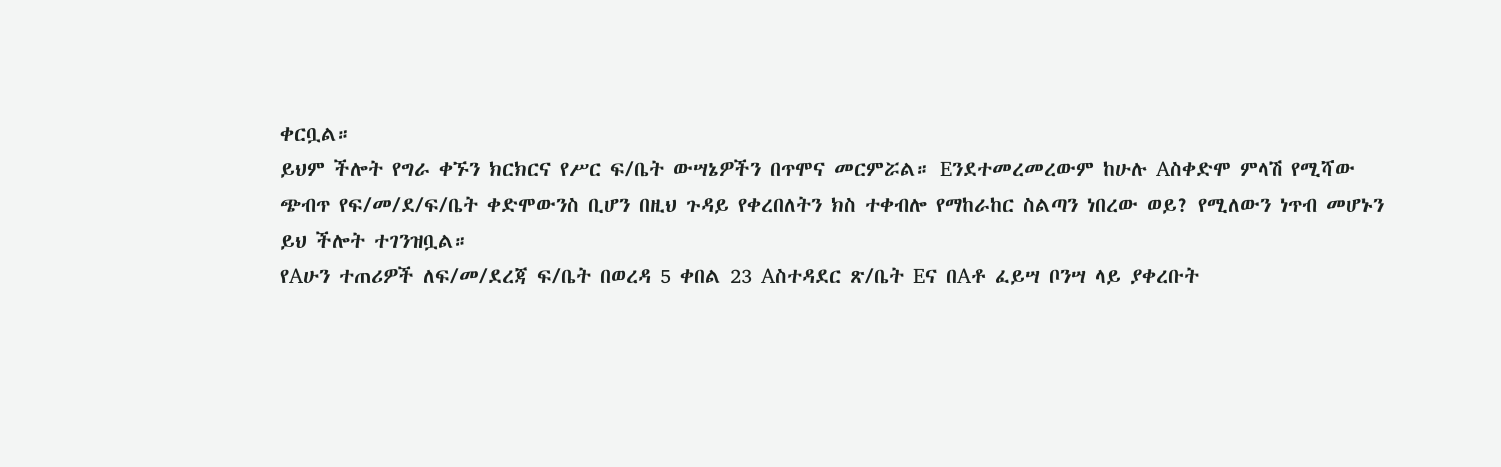ቀርቧል።
ይህም ችሎት የግራ ቀኙን ክርክርና የሥር ፍ/ቤት ውሣኔዎችን በጥሞና መርምሯል። Eንደተመረመረውም ከሁሉ Aስቀድሞ ምላሽ የሚሻው ጭብጥ የፍ/መ/ደ/ፍ/ቤት ቀድሞውንስ ቢሆን በዚህ ጉዳይ የቀረበለትን ክስ ተቀብሎ የማከራከር ስልጣን ነበረው ወይ? የሚለውን ነጥብ መሆኑን ይህ ችሎት ተገንዝቧል።
የAሁን ተጠሪዎች ለፍ/መ/ደረጃ ፍ/ቤት በወረዳ 5 ቀበል 23 Aስተዳደር ጽ/ቤት Eና በAቶ ፈይሣ ቦንሣ ላይ ያቀረቡት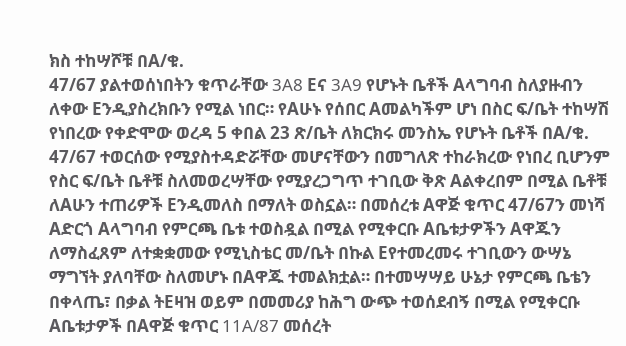ክስ ተከሣሾቹ በA/ቁ.
47/67 ያልተወሰነበትን ቁጥራቸው 3A8 Eና 3A9 የሆኑት ቤቶች Aላግባብ ስለያዙብን ለቀው Eንዲያስረክቡን የሚል ነበር። የAሁኑ የሰበር Aመልካችም ሆነ በስር ፍ/ቤት ተከሣሽ የነበረው የቀድሞው ወረዳ 5 ቀበል 23 ጽ/ቤት ለክርክሩ መንስኤ የሆኑት ቤቶች በA/ቁ. 47/67 ተወርሰው የሚያስተዳድሯቸው መሆናቸውን በመግለጽ ተከራክረው የነበረ ቢሆንም የስር ፍ/ቤት ቤቶቹ ስለመወረሣቸው የሚያረጋግጥ ተገቢው ቅጽ Aልቀረበም በሚል ቤቶቹ ለAሁን ተጠሪዎች Eንዲመለስ በማለት ወስኗል። በመሰረቱ Aዋጅ ቁጥር 47/67ን መነሻ Aድርጎ Aላግባብ የምርጫ ቤቱ ተወስዷል በሚል የሚቀርቡ Aቤቱታዎችን Aዋጁን ለማስፈጸም ለተቋቋመው የሚኒስቴር መ/ቤት በኩል Eየተመረመሩ ተገቢውን ውሣኔ ማግኘት ያለባቸው ስለመሆኑ በAዋጁ ተመልክቷል። በተመሣሣይ ሁኔታ የምርጫ ቤቴን በቀላጤ፣ በቃል ትEዛዝ ወይም በመመሪያ ከሕግ ውጭ ተወሰደብኝ በሚል የሚቀርቡ Aቤቱታዎች በAዋጅ ቁጥር 11A/87 መሰረት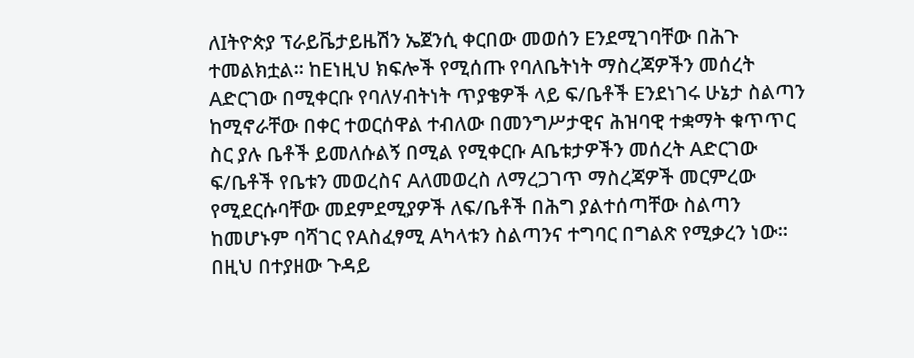ለIትዮጵያ ፕራይቬታይዜሽን ኤጀንሲ ቀርበው መወሰን Eንደሚገባቸው በሕጉ ተመልክቷል። ከEነዚህ ክፍሎች የሚሰጡ የባለቤትነት ማስረጃዎችን መሰረት Aድርገው በሚቀርቡ የባለሃብትነት ጥያቄዎች ላይ ፍ/ቤቶች Eንደነገሩ ሁኔታ ስልጣን ከሚኖራቸው በቀር ተወርሰዋል ተብለው በመንግሥታዊና ሕዝባዊ ተቋማት ቁጥጥር ስር ያሉ ቤቶች ይመለሱልኝ በሚል የሚቀርቡ Aቤቱታዎችን መሰረት Aድርገው ፍ/ቤቶች የቤቱን መወረስና Aለመወረስ ለማረጋገጥ ማስረጃዎች መርምረው የሚደርሱባቸው መደምደሚያዎች ለፍ/ቤቶች በሕግ ያልተሰጣቸው ስልጣን ከመሆኑም ባሻገር የAስፈፃሚ Aካላቱን ስልጣንና ተግባር በግልጽ የሚቃረን ነው። በዚህ በተያዘው ጉዳይ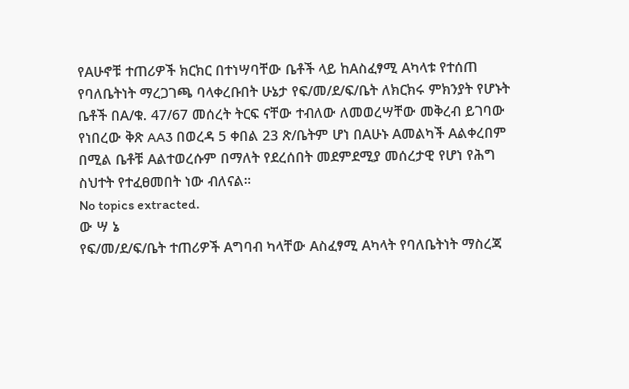የAሁኖቹ ተጠሪዎች ክርክር በተነሣባቸው ቤቶች ላይ ከAስፈፃሚ Aካላቱ የተሰጠ የባለቤትነት ማረጋገጫ ባላቀረቡበት ሁኔታ የፍ/መ/ደ/ፍ/ቤት ለክርክሩ ምክንያት የሆኑት ቤቶች በA/ቁ. 47/67 መሰረት ትርፍ ናቸው ተብለው ለመወረሣቸው መቅረብ ይገባው የነበረው ቅጽ AA3 በወረዳ 5 ቀበል 23 ጽ/ቤትም ሆነ በAሁኑ Aመልካች Aልቀረበም በሚል ቤቶቹ Aልተወረሱም በማለት የደረሰበት መደምደሚያ መሰረታዊ የሆነ የሕግ ስህተት የተፈፀመበት ነው ብለናል።
No topics extracted.
ው ሣ ኔ
የፍ/መ/ደ/ፍ/ቤት ተጠሪዎች Aግባብ ካላቸው Aስፈፃሚ Aካላት የባለቤትነት ማስረጃ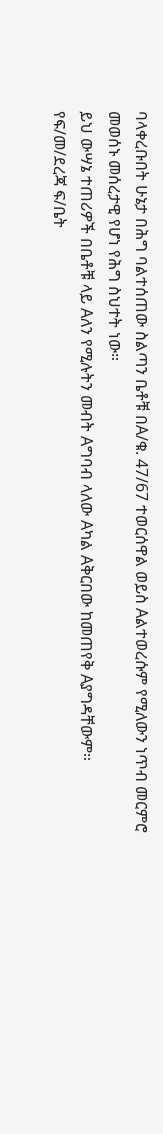ባላቀረቡበት ሁኔታ በሕግ ባልተሰጠው ስልጣን ቤቶቹ በA/ቁ. 47/67 ተወርሰዋል ወይስ Aልተወረሱም የሚለውን ነጥብ መርምሮ መወሰኑ መሰረታዊ የሆነ የሕግ ስህተት ነው።
ይህ ውሣኔ ተጠሪዎች በቤቶቹ ላይ Aለን የሚሉትን መብት Aግባብ ላለው Aካል Aቅርበው ከመጠየቅ Aያግዳቸውም።
የፍ/መ/ደረጃ ፍ/ቤት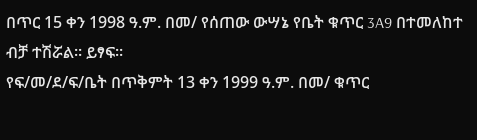በጥር 15 ቀን 1998 ዓ.ም. በመ/ የሰጠው ውሣኔ የቤት ቁጥር 3A9 በተመለከተ ብቻ ተሽሯል። ይፃፍ።
የፍ/መ/ደ/ፍ/ቤት በጥቅምት 13 ቀን 1999 ዓ.ም. በመ/ ቁጥር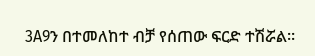3A9ን በተመለከተ ብቻ የሰጠው ፍርድ ተሽሯል።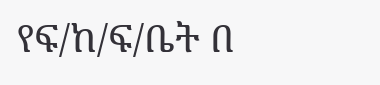የፍ/ከ/ፍ/ቤት በ